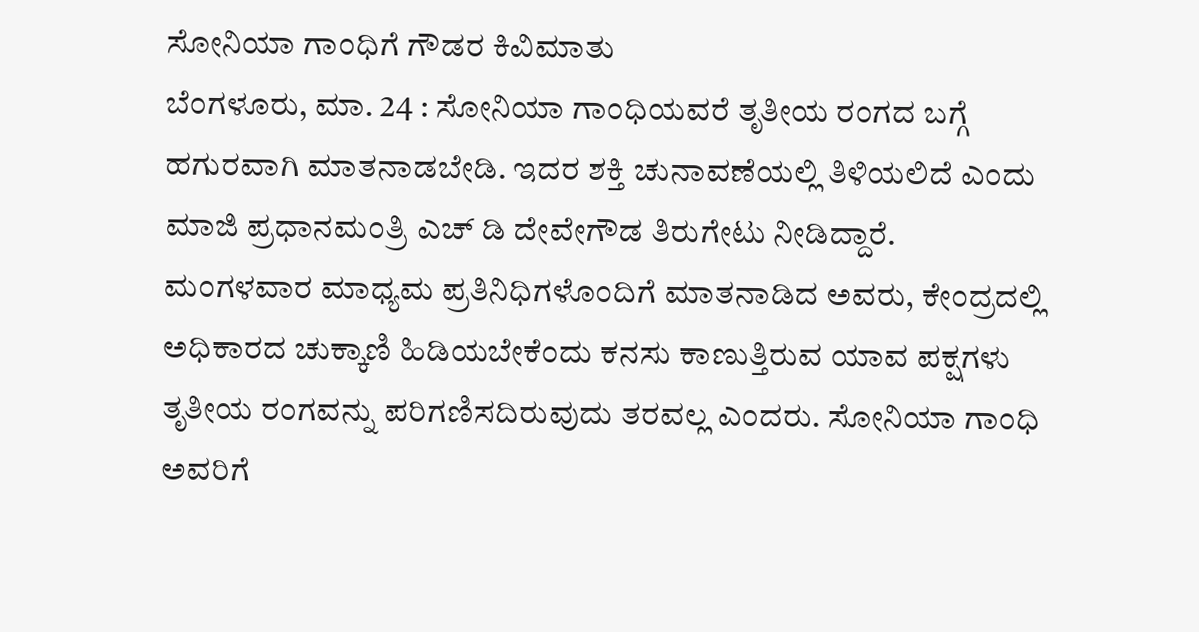ಸೋನಿಯಾ ಗಾಂಧಿಗೆ ಗೌಡರ ಕಿವಿಮಾತು
ಬೆಂಗಳೂರು, ಮಾ. 24 : ಸೋನಿಯಾ ಗಾಂಧಿಯವರೆ ತೃತೀಯ ರಂಗದ ಬಗ್ಗೆ ಹಗುರವಾಗಿ ಮಾತನಾಡಬೇಡಿ. ಇದರ ಶಕ್ತಿ ಚುನಾವಣೆಯಲ್ಲಿ ತಿಳಿಯಲಿದೆ ಎಂದು ಮಾಜಿ ಪ್ರಧಾನಮಂತ್ರಿ ಎಚ್ ಡಿ ದೇವೇಗೌಡ ತಿರುಗೇಟು ನೀಡಿದ್ದಾರೆ.
ಮಂಗಳವಾರ ಮಾಧ್ಯಮ ಪ್ರತಿನಿಧಿಗಳೊಂದಿಗೆ ಮಾತನಾಡಿದ ಅವರು, ಕೇಂದ್ರದಲ್ಲಿ ಅಧಿಕಾರದ ಚುಕ್ಕಾಣಿ ಹಿಡಿಯಬೇಕೆಂದು ಕನಸು ಕಾಣುತ್ತಿರುವ ಯಾವ ಪಕ್ಷಗಳು ತೃತೀಯ ರಂಗವನ್ನು ಪರಿಗಣಿಸದಿರುವುದು ತರವಲ್ಲ ಎಂದರು. ಸೋನಿಯಾ ಗಾಂಧಿ ಅವರಿಗೆ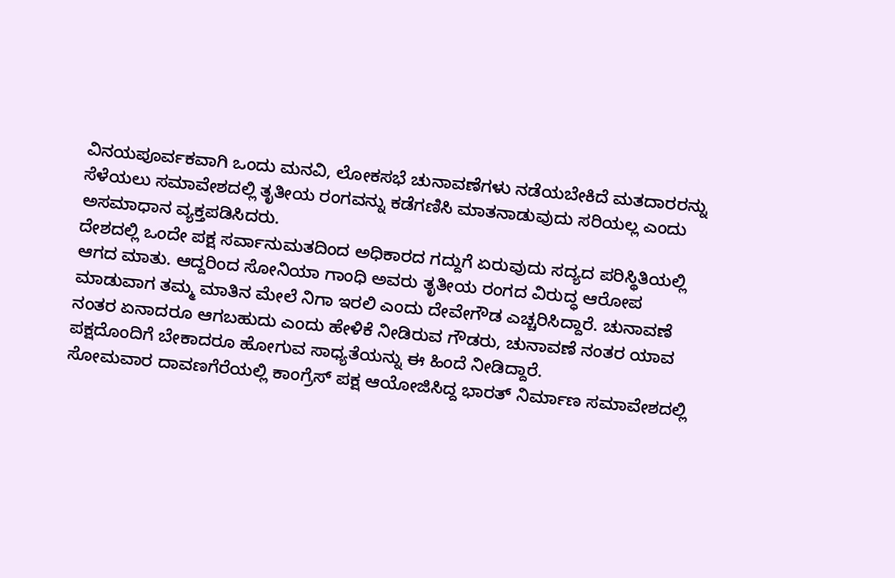ವಿನಯಪೂರ್ವಕವಾಗಿ ಒಂದು ಮನವಿ, ಲೋಕಸಭೆ ಚುನಾವಣೆಗಳು ನಡೆಯಬೇಕಿದೆ ಮತದಾರರನ್ನು ಸೆಳೆಯಲು ಸಮಾವೇಶದಲ್ಲಿ ತೃತೀಯ ರಂಗವನ್ನು ಕಡೆಗಣಿಸಿ ಮಾತನಾಡುವುದು ಸರಿಯಲ್ಲ ಎಂದು ಅಸಮಾಧಾನ ವ್ಯಕ್ತಪಡಿಸಿದರು.
ದೇಶದಲ್ಲಿ ಒಂದೇ ಪಕ್ಷ ಸರ್ವಾನುಮತದಿಂದ ಅಧಿಕಾರದ ಗದ್ದುಗೆ ಏರುವುದು ಸದ್ಯದ ಪರಿಸ್ಥಿತಿಯಲ್ಲಿ ಆಗದ ಮಾತು. ಆದ್ದರಿಂದ ಸೋನಿಯಾ ಗಾಂಧಿ ಅವರು ತೃತೀಯ ರಂಗದ ವಿರುದ್ಧ ಆರೋಪ ಮಾಡುವಾಗ ತಮ್ಮ ಮಾತಿನ ಮೇಲೆ ನಿಗಾ ಇರಲಿ ಎಂದು ದೇವೇಗೌಡ ಎಚ್ಚರಿಸಿದ್ದಾರೆ. ಚುನಾವಣೆ ನಂತರ ಏನಾದರೂ ಆಗಬಹುದು ಎಂದು ಹೇಳಿಕೆ ನೀಡಿರುವ ಗೌಡರು, ಚುನಾವಣೆ ನಂತರ ಯಾವ ಪಕ್ಷದೊಂದಿಗೆ ಬೇಕಾದರೂ ಹೋಗುವ ಸಾಧ್ಯತೆಯನ್ನು ಈ ಹಿಂದೆ ನೀಡಿದ್ದಾರೆ.
ಸೋಮವಾರ ದಾವಣಗೆರೆಯಲ್ಲಿ ಕಾಂಗ್ರೆಸ್ ಪಕ್ಷ ಆಯೋಜಿಸಿದ್ದ ಭಾರತ್ ನಿರ್ಮಾಣ ಸಮಾವೇಶದಲ್ಲಿ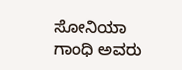ಸೋನಿಯಾ ಗಾಂಧಿ ಅವರು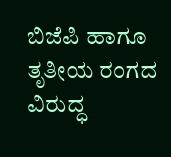ಬಿಜೆಪಿ ಹಾಗೂ ತೃತೀಯ ರಂಗದ ವಿರುದ್ಧ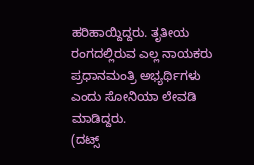ಹರಿಹಾಯ್ದಿದ್ದರು. ತೃತೀಯ ರಂಗದಲ್ಲಿರುವ ಎಲ್ಲ ನಾಯಕರು ಪ್ರಧಾನಮಂತ್ರಿ ಅಭ್ಯರ್ಥಿಗಳು ಎಂದು ಸೋನಿಯಾ ಲೇವಡಿ ಮಾಡಿದ್ದರು.
(ದಟ್ಸ್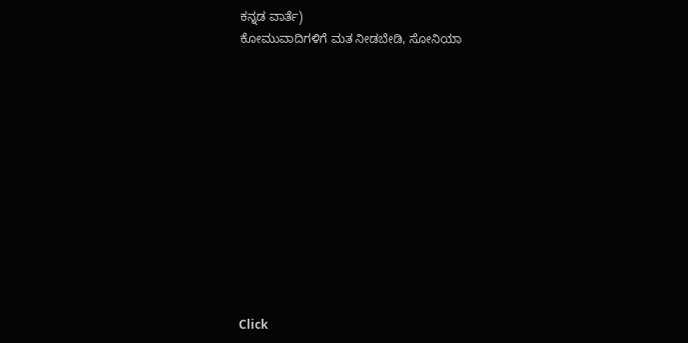ಕನ್ನಡ ವಾರ್ತೆ)
ಕೋಮುವಾದಿಗಳಿಗೆ ಮತ ನೀಡಬೇಡಿ, ಸೋನಿಯಾ












Click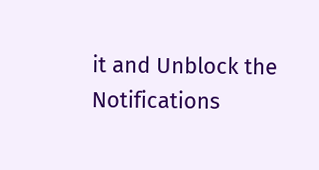it and Unblock the Notifications